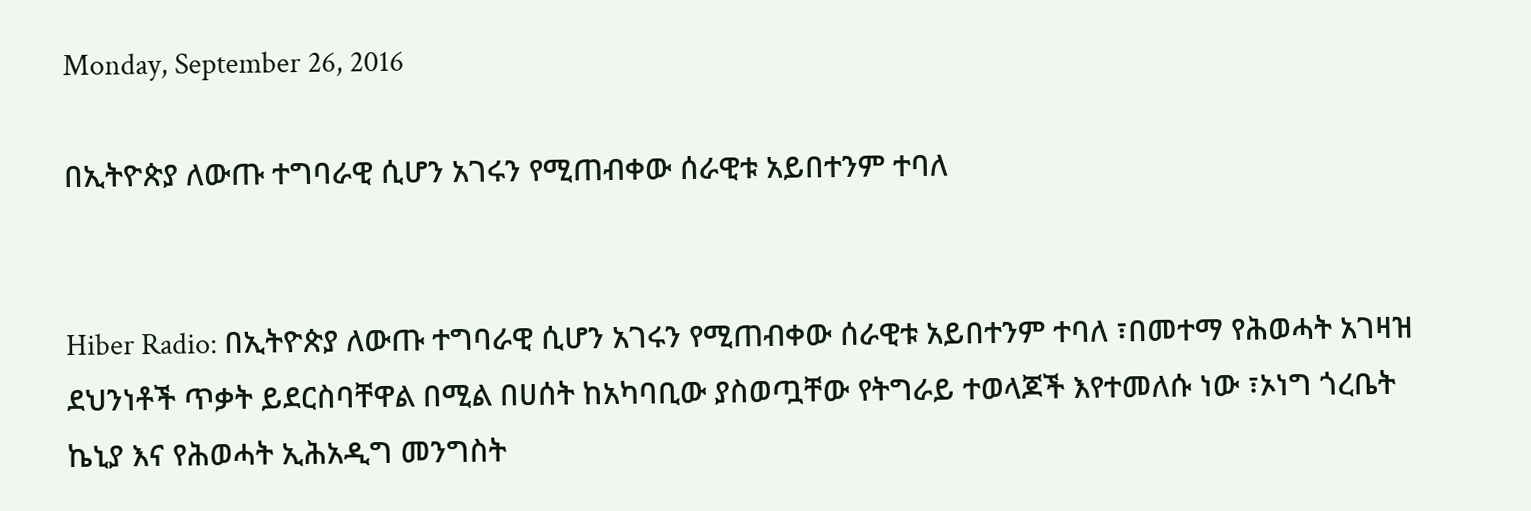Monday, September 26, 2016

በኢትዮጵያ ለውጡ ተግባራዊ ሲሆን አገሩን የሚጠብቀው ሰራዊቱ አይበተንም ተባለ


Hiber Radio: በኢትዮጵያ ለውጡ ተግባራዊ ሲሆን አገሩን የሚጠብቀው ሰራዊቱ አይበተንም ተባለ ፣በመተማ የሕወሓት አገዛዝ ደህንነቶች ጥቃት ይደርስባቸዋል በሚል በሀሰት ከአካባቢው ያስወጧቸው የትግራይ ተወላጆች እየተመለሱ ነው ፣ኦነግ ጎረቤት ኬኒያ እና የሕወሓት ኢሕአዲግ መንግስት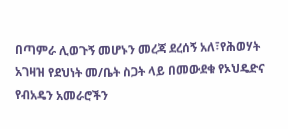በጣምራ ሊወጉኝ መሆኑን መረጃ ደረሰኝ አለ፣የሕወሃት አገዛዝ የደህነት መ/ቤት ስጋት ላይ በመውደቁ የኦህዴድና የብአዴን አመራሮችን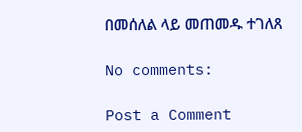በመሰለል ላይ መጠመዱ ተገለጸ

No comments:

Post a Comment